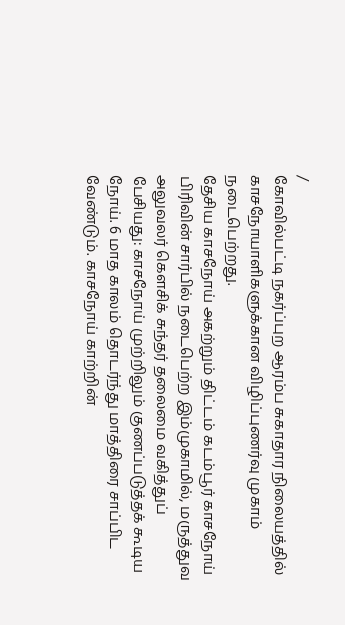/
கோவில்பட்டி நகர்ப்புற ஆரம்ப சுகாதார நிலையத்தில் காசநோயாளிகளுக்கான விழிப்புணர்வு முகாம் நடைபெற்றது.
தேசிய காசநோய் அகற்றும் திட்டம் கடம்பூர் காசநோய் பிரிவின் சார்பில் நடைபெற்ற இம்முகாமில், மருத்துவ அலுவலர் கௌசிக் சுந்தர் தலைமை வகித்துப் பேசியது: காசநோய் முற்றிலும் குணப்படுத்தக் கூடிய நோய். 6 மாத காலம் தொடர்ந்து மாத்திரை சாப்பிட வேண்டும். காசநோய் காற்றின்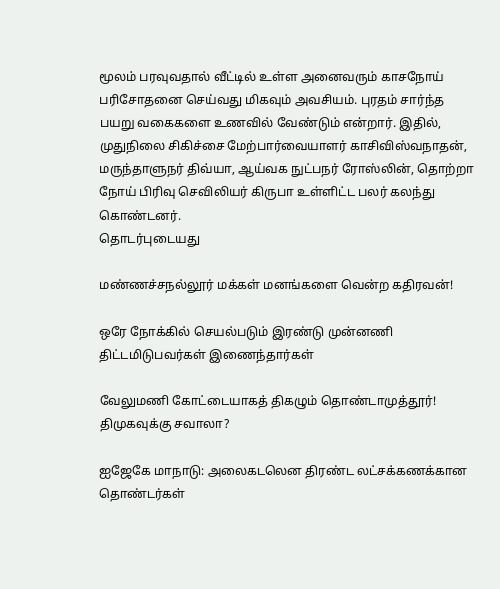மூலம் பரவுவதால் வீட்டில் உள்ள அனைவரும் காசநோய் பரிசோதனை செய்வது மிகவும் அவசியம். புரதம் சார்ந்த பயறு வகைகளை உணவில் வேண்டும் என்றார். இதில், முதுநிலை சிகிச்சை மேற்பார்வையாளர் காசிவிஸ்வநாதன், மருந்தாளுநர் திவ்யா, ஆய்வக நுட்பநர் ரோஸ்லின், தொற்றா நோய் பிரிவு செவிலியர் கிருபா உள்ளிட்ட பலர் கலந்து கொண்டனர்.
தொடர்புடையது

மண்ணச்சநல்லூர் மக்கள் மனங்களை வென்ற கதிரவன்!

ஒரே நோக்கில் செயல்படும் இரண்டு முன்னணி திட்டமிடுபவர்கள் இணைந்தார்கள்

வேலுமணி கோட்டையாகத் திகழும் தொண்டாமுத்தூர்! திமுகவுக்கு சவாலா?

ஐஜேகே மாநாடு: அலைகடலென திரண்ட லட்சக்கணக்கான தொண்டர்கள்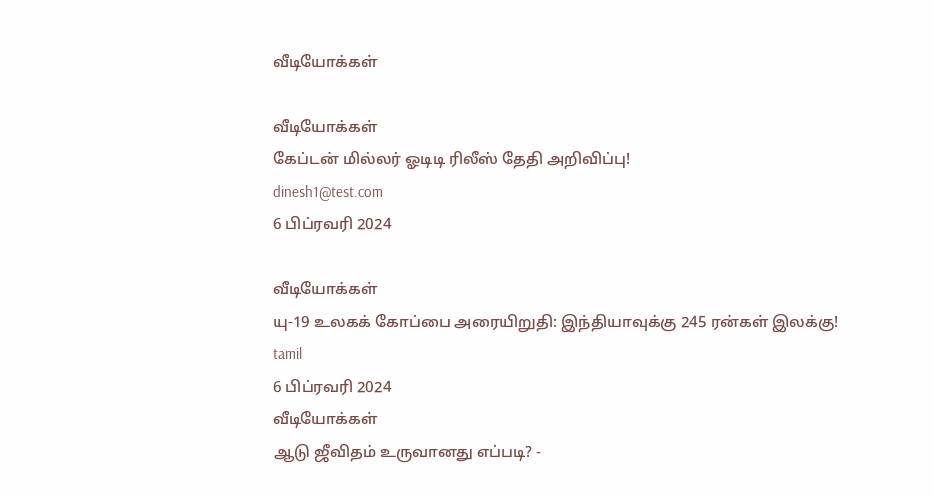வீடியோக்கள்

வீடியோக்கள்
கேப்டன் மில்லர் ஓடிடி ரிலீஸ் தேதி அறிவிப்பு!
dinesh1@test.com
6 பிப்ரவரி 2024

வீடியோக்கள்
யு-19 உலகக் கோப்பை அரையிறுதி: இந்தியாவுக்கு 245 ரன்கள் இலக்கு!
tamil
6 பிப்ரவரி 2024
வீடியோக்கள்
ஆடு ஜீவிதம் உருவானது எப்படி? -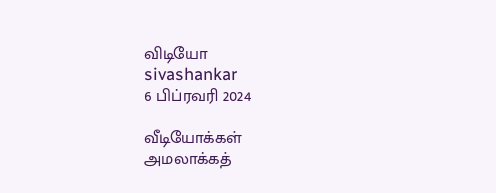விடியோ
sivashankar
6 பிப்ரவரி 2024

வீடியோக்கள்
அமலாக்கத்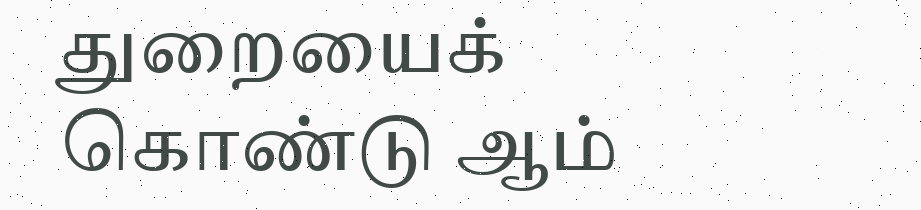துறையைக் கொண்டு ஆம்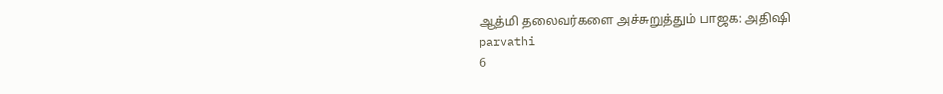ஆத்மி தலைவர்களை அச்சுறுத்தும் பாஜக: அதிஷி
parvathi
6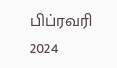பிப்ரவரி 2024